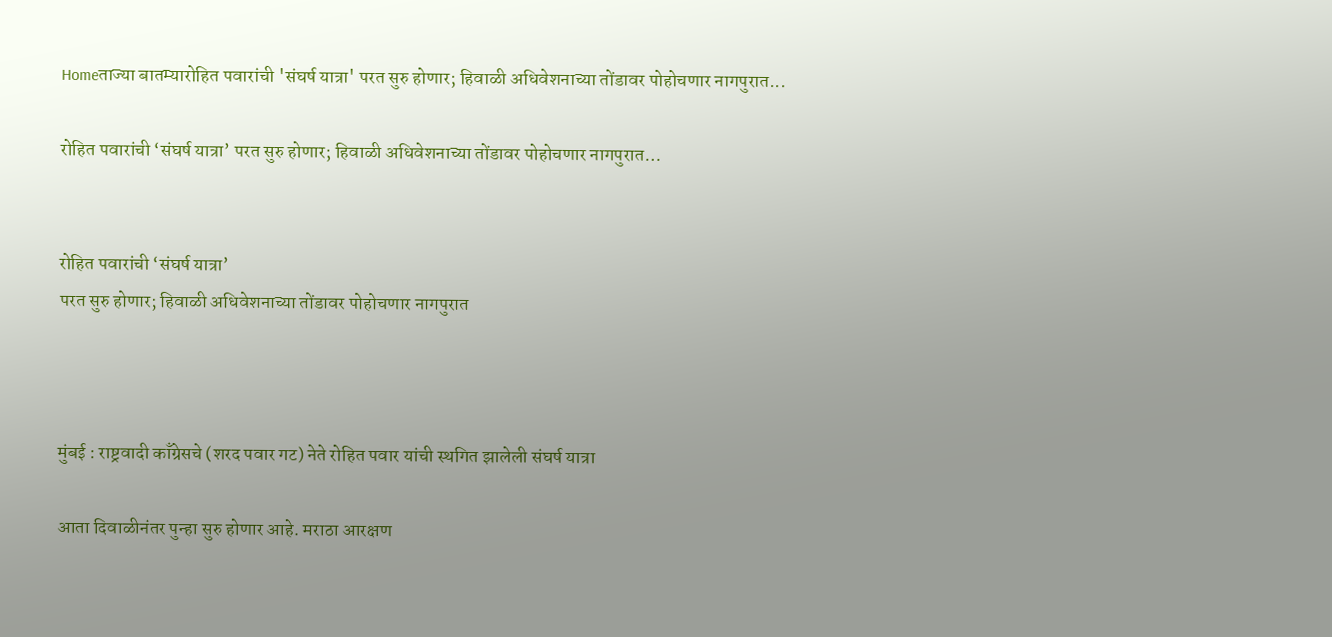Homeताज्या बातम्यारोहित पवारांची 'संघर्ष यात्रा' परत सुरु होणार; हिवाळी अधिवेशनाच्या तोंडावर पोहोचणार नागपुरात...

रोहित पवारांची ‘संघर्ष यात्रा’ परत सुरु होणार; हिवाळी अधिवेशनाच्या तोंडावर पोहोचणार नागपुरात…


रोहित पवारांची ‘संघर्ष यात्रा’
परत सुरु होणार; हिवाळी अधिवेशनाच्या तोंडावर पोहोचणार नागपुरात



मुंबई : राष्ट्रवादी काँग्रेसचे (शरद पवार गट) नेते रोहित पवार यांची स्थगित झालेली संघर्ष यात्रा

आता दिवाळीनंतर पुन्हा सुरु होणार आहे. मराठा आरक्षण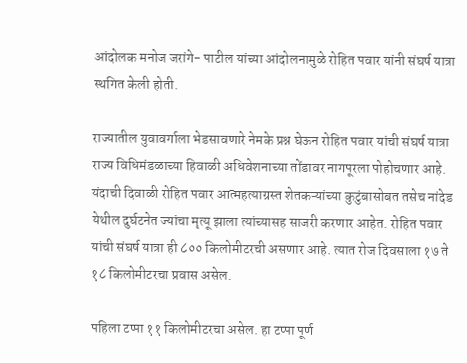आंदोलक मनोज जरांगे- पाटील यांच्या आंदोलनामुळे रोहित पवार यांनी संघर्ष यात्रा स्थगित केली होती.

राज्यातील युवावर्गाला भेडसावणारे नेमके प्रश्न घेऊन रोहित पवार यांची संघर्ष यात्रा राज्य विधिमंडळाच्या हिवाळी अधिवेशनाच्या तोंडावर नागपूरला पोहोचणार आहे. यंदाची दिवाळी रोहित पवार आत्महत्याग्रस्त शेतकऱ्यांच्या कुटुंबासोबत तसेच नांदेड येथील दुर्घटनेत ज्यांचा मृत्यू झाला त्यांच्यासह साजरी करणार आहेत. रोहित पवार यांची संघर्ष यात्रा ही ८०० किलोमीटरची असणार आहे. त्यात रोज दिवसाला १७ ते १८ किलोमीटरचा प्रवास असेल.

पहिला टप्पा ११ किलोमीटरचा असेल. हा टप्पा पूर्ण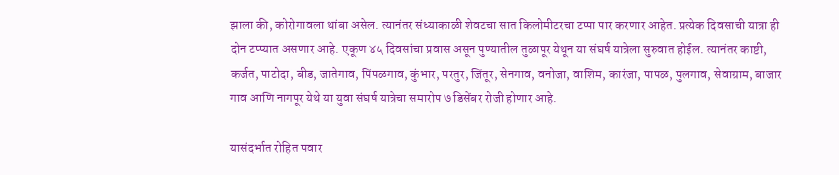झाला की, कोरोगावला थांबा असेल. त्यानंतर संध्याकाळी शेवटचा सात किलोमीटरचा टप्पा पार करणार आहेत. प्रत्येक दिवसाची यात्रा ही दोन टप्प्यात असणार आहे. एकूण ४५ दिवसांचा प्रवास असून पुण्यातील तुळापूर येथून या संघर्ष यात्रेला सुरुवात होईल. त्यानंतर काष्टी, कर्जत, पाटोदा, बीड, जातेगाव, पिंपळगाव, कुंभार, परतुर, जिंतूर, सेनगाव, वनोजा, वाशिम, कारंजा, पापळ, पुलगाव, सेवाग्राम, बाजार गाव आणि नागपूर येथे या युवा संघर्ष यात्रेचा समारोप ७ डिसेंबर रोजी होणार आहे.

यासंदर्भात रोहित पवार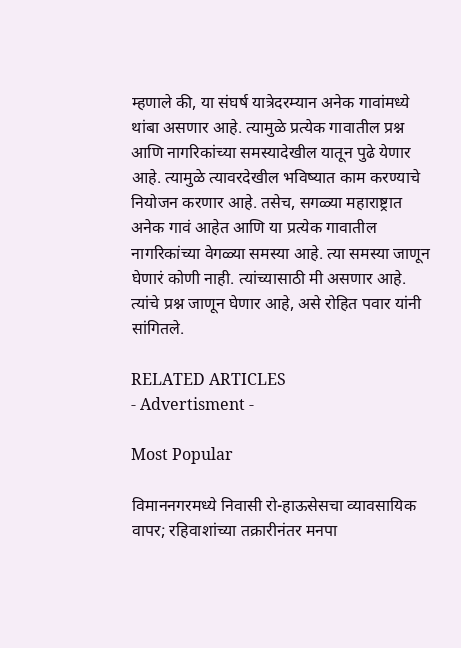म्हणाले की, या संघर्ष यात्रेदरम्यान अनेक गावांमध्ये थांबा असणार आहे. त्यामुळे प्रत्येक गावातील प्रश्न आणि नागरिकांच्या समस्यादेखील यातून पुढे येणार आहे. त्यामुळे त्यावरदेखील भविष्यात काम करण्याचे नियोजन करणार आहे. तसेच, सगळ्या महाराष्ट्रात अनेक गावं आहेत आणि या प्रत्येक गावातील नागरिकांच्या वेगळ्या समस्या आहे. त्या समस्या जाणून घेणारं कोणी नाही. त्यांच्यासाठी मी असणार आहे. त्यांचे प्रश्न जाणून घेणार आहे, असे रोहित पवार यांनी सांगितले.

RELATED ARTICLES
- Advertisment -

Most Popular

विमाननगरमध्ये निवासी रो-हाऊसेसचा व्यावसायिक वापर; रहिवाशांच्या तक्रारीनंतर मनपा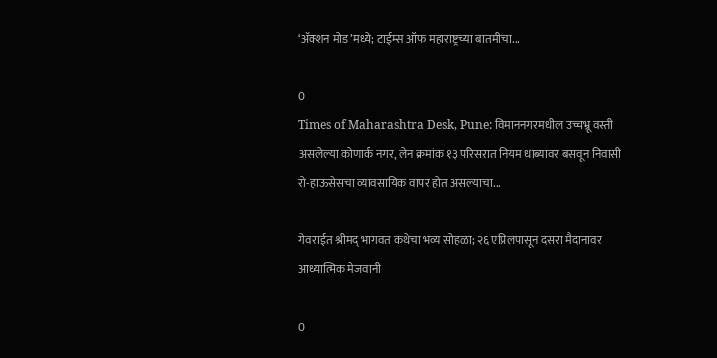‘ॲक्शन मोड’मध्ये; टाईम्स ऑफ महाराष्ट्रच्या बातमीचा...

0
Times of Maharashtra Desk, Pune: विमाननगरमधील उच्चभ्रू वस्ती असलेल्या कोणार्क नगर, लेन क्रमांक १३ परिसरात नियम धाब्यावर बसवून निवासी रो-हाऊसेसचा व्यावसायिक वापर होत असल्याचा...

गेवराईत श्रीमद् भागवत कथेचा भव्य सोहळा; २६ एप्रिलपासून दसरा मैदानावर आध्यात्मिक मेजवानी

0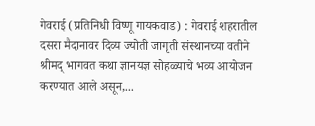गेवराई (प्रतिनिधी विष्णू गायकवाड) : गेवराई शहरातील दसरा मैदानावर दिव्य ज्योती जागृती संस्थानच्या वतीने श्रीमद् भागवत कथा ज्ञानयज्ञ सोहळ्याचे भव्य आयोजन करण्यात आले असून,...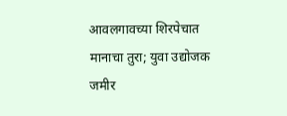आवलगावच्या शिरपेचात मानाचा तुरा; युवा उद्योजक जमीर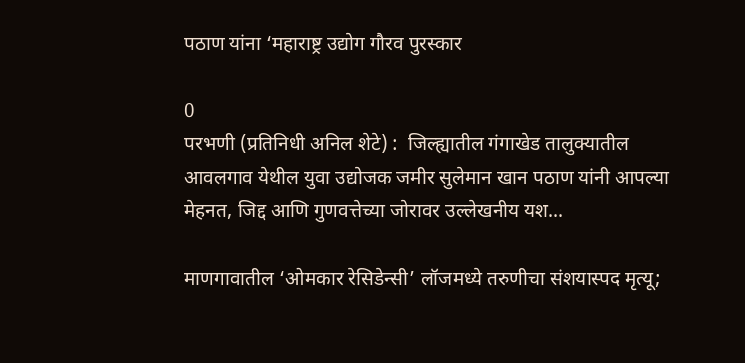पठाण यांना ‘महाराष्ट्र उद्योग गौरव पुरस्कार

0
परभणी (प्रतिनिधी अनिल शेटे) :  जिल्ह्यातील गंगाखेड तालुक्यातील आवलगाव येथील युवा उद्योजक जमीर सुलेमान खान पठाण यांनी आपल्या मेहनत, जिद्द आणि गुणवत्तेच्या जोरावर उल्लेखनीय यश...

माणगावातील ‘ओमकार रेसिडेन्सी’ लॉजमध्ये तरुणीचा संशयास्पद मृत्यू;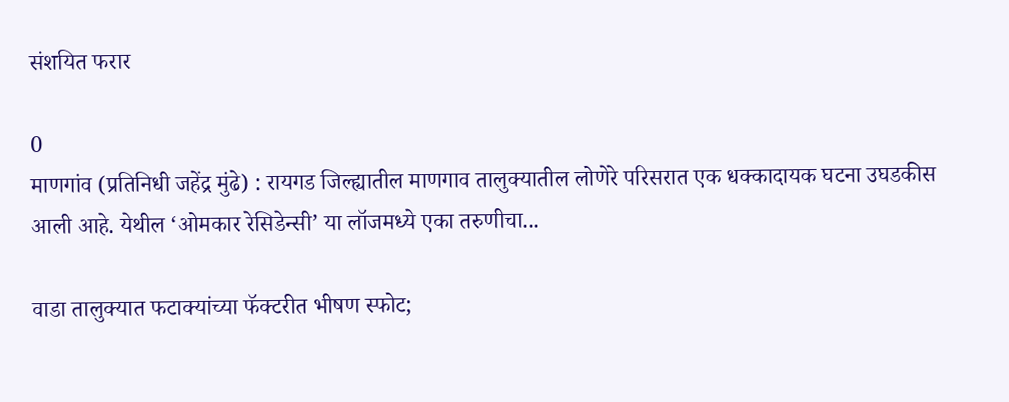संशयित फरार

0
माणगांव (प्रतिनिधी जहेंद्र मुंढे) : रायगड जिल्ह्यातील माणगाव तालुक्यातील लोणेरे परिसरात एक धक्कादायक घटना उघडकीस आली आहे. येथील ‘ओमकार रेसिडेन्सी’ या लॉजमध्ये एका तरुणीचा...

वाडा तालुक्यात फटाक्यांच्या फॅक्टरीत भीषण स्फोट;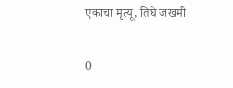एकाचा मृत्यू, तिघे जखमी

0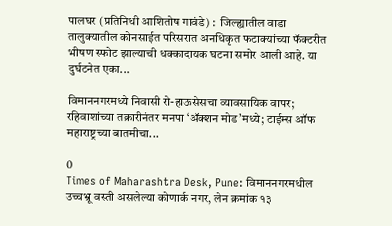पालघर (प्रतिनिधी आशितोष गावंडे) :  जिल्ह्यातील वाडा तालुक्यातील कोनसाईत परिसरात अनधिकृत फटाक्यांच्या फॅक्टरीत भीषण स्फोट झाल्याची धक्कादायक घटना समोर आली आहे. या दुर्घटनेत एका...

विमाननगरमध्ये निवासी रो-हाऊसेसचा व्यावसायिक वापर; रहिवाशांच्या तक्रारीनंतर मनपा ‘ॲक्शन मोड’मध्ये; टाईम्स ऑफ महाराष्ट्रच्या बातमीचा...

0
Times of Maharashtra Desk, Pune: विमाननगरमधील उच्चभ्रू वस्ती असलेल्या कोणार्क नगर, लेन क्रमांक १३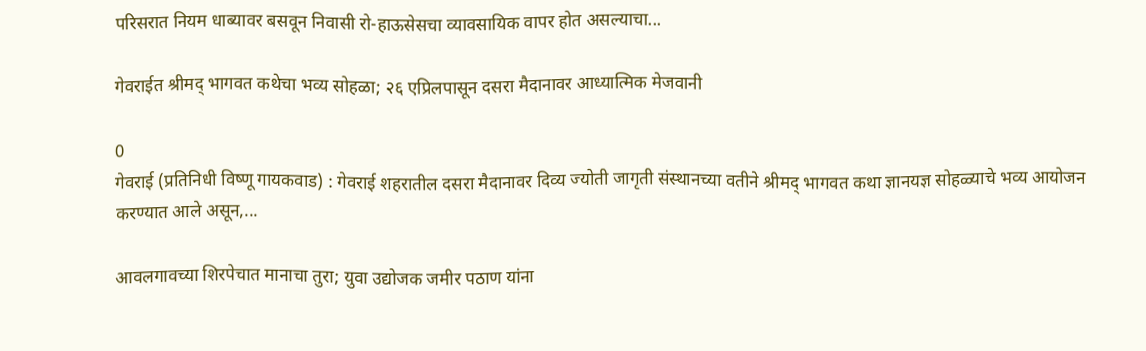परिसरात नियम धाब्यावर बसवून निवासी रो-हाऊसेसचा व्यावसायिक वापर होत असल्याचा...

गेवराईत श्रीमद् भागवत कथेचा भव्य सोहळा; २६ एप्रिलपासून दसरा मैदानावर आध्यात्मिक मेजवानी

0
गेवराई (प्रतिनिधी विष्णू गायकवाड) : गेवराई शहरातील दसरा मैदानावर दिव्य ज्योती जागृती संस्थानच्या वतीने श्रीमद् भागवत कथा ज्ञानयज्ञ सोहळ्याचे भव्य आयोजन करण्यात आले असून,...

आवलगावच्या शिरपेचात मानाचा तुरा; युवा उद्योजक जमीर पठाण यांना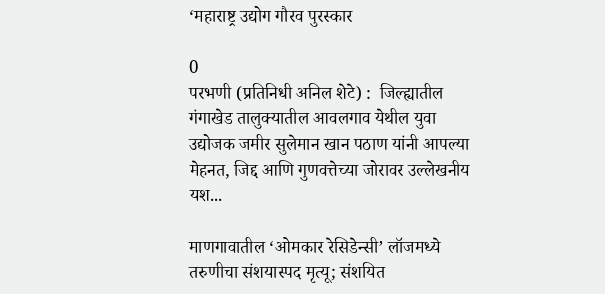‘महाराष्ट्र उद्योग गौरव पुरस्कार

0
परभणी (प्रतिनिधी अनिल शेटे) :  जिल्ह्यातील गंगाखेड तालुक्यातील आवलगाव येथील युवा उद्योजक जमीर सुलेमान खान पठाण यांनी आपल्या मेहनत, जिद्द आणि गुणवत्तेच्या जोरावर उल्लेखनीय यश...

माणगावातील ‘ओमकार रेसिडेन्सी’ लॉजमध्ये तरुणीचा संशयास्पद मृत्यू; संशयित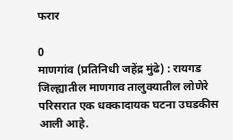फरार

0
माणगांव (प्रतिनिधी जहेंद्र मुंढे) : रायगड जिल्ह्यातील माणगाव तालुक्यातील लोणेरे परिसरात एक धक्कादायक घटना उघडकीस आली आहे.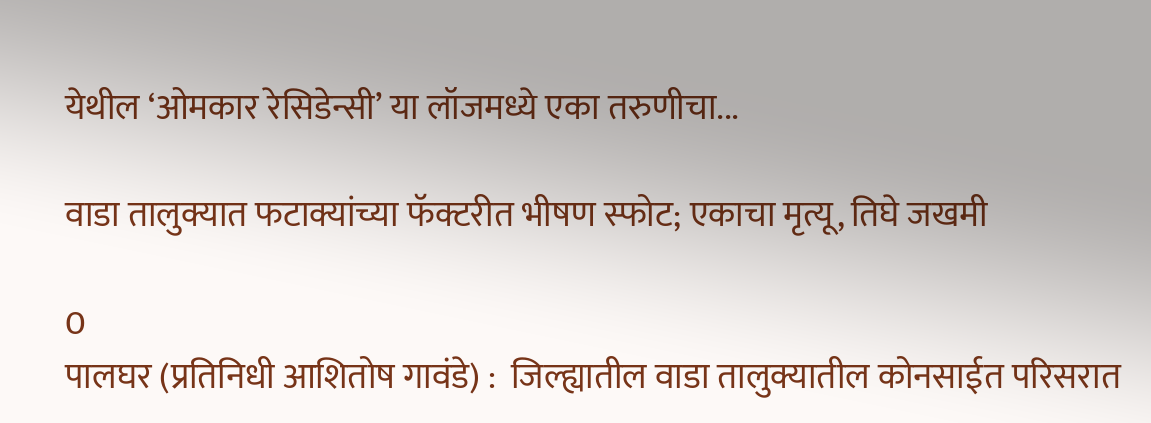येथील ‘ओमकार रेसिडेन्सी’ या लॉजमध्ये एका तरुणीचा...

वाडा तालुक्यात फटाक्यांच्या फॅक्टरीत भीषण स्फोट; एकाचा मृत्यू, तिघे जखमी

0
पालघर (प्रतिनिधी आशितोष गावंडे) :  जिल्ह्यातील वाडा तालुक्यातील कोनसाईत परिसरात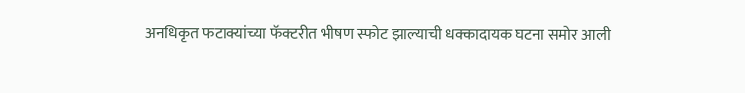अनधिकृत फटाक्यांच्या फॅक्टरीत भीषण स्फोट झाल्याची धक्कादायक घटना समोर आली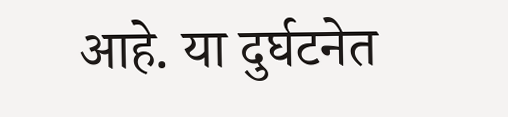आहे. या दुर्घटनेत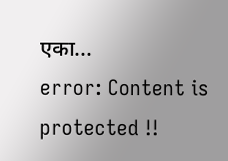एका...
error: Content is protected !!